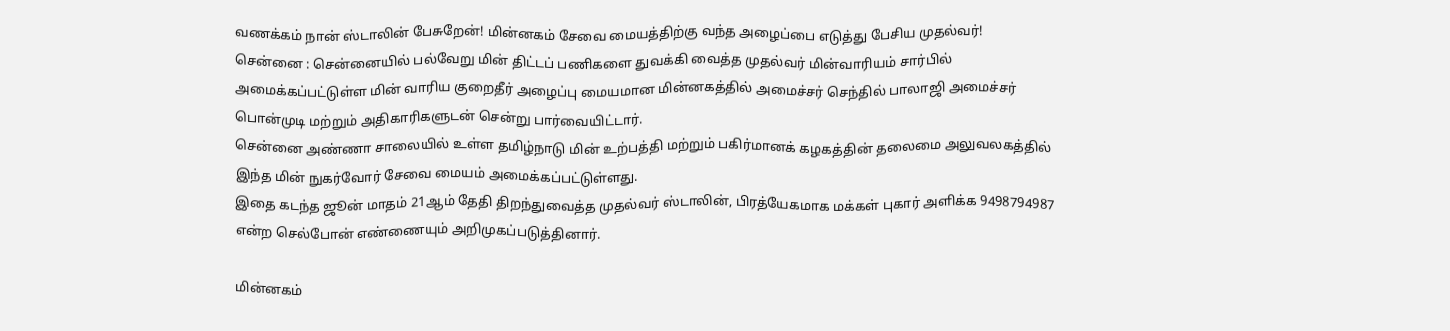வணக்கம் நான் ஸ்டாலின் பேசுறேன்! மின்னகம் சேவை மையத்திற்கு வந்த அழைப்பை எடுத்து பேசிய முதல்வர்!
சென்னை : சென்னையில் பல்வேறு மின் திட்டப் பணிகளை துவக்கி வைத்த முதல்வர் மின்வாரியம் சார்பில் அமைக்கப்பட்டுள்ள மின் வாரிய குறைதீர் அழைப்பு மையமான மின்னகத்தில் அமைச்சர் செந்தில் பாலாஜி அமைச்சர் பொன்முடி மற்றும் அதிகாரிகளுடன் சென்று பார்வையிட்டார்.
சென்னை அண்ணா சாலையில் உள்ள தமிழ்நாடு மின் உற்பத்தி மற்றும் பகிர்மானக் கழகத்தின் தலைமை அலுவலகத்தில் இந்த மின் நுகர்வோர் சேவை மையம் அமைக்கப்பட்டுள்ளது.
இதை கடந்த ஜூன் மாதம் 21ஆம் தேதி திறந்துவைத்த முதல்வர் ஸ்டாலின், பிரத்யேகமாக மக்கள் புகார் அளிக்க 9498794987 என்ற செல்போன் எண்ணையும் அறிமுகப்படுத்தினார்.

மின்னகம்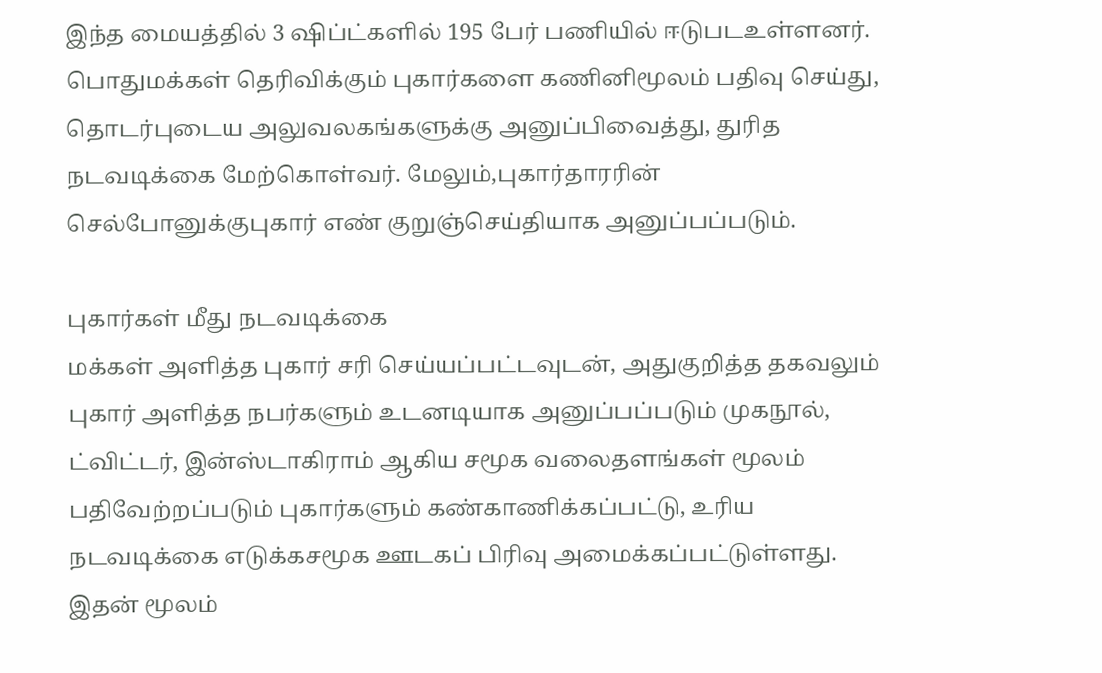இந்த மையத்தில் 3 ஷிப்ட்களில் 195 பேர் பணியில் ஈடுபடஉள்ளனர். பொதுமக்கள் தெரிவிக்கும் புகார்களை கணினிமூலம் பதிவு செய்து, தொடர்புடைய அலுவலகங்களுக்கு அனுப்பிவைத்து, துரித நடவடிக்கை மேற்கொள்வர். மேலும்,புகார்தாரரின் செல்போனுக்குபுகார் எண் குறுஞ்செய்தியாக அனுப்பப்படும்.

புகார்கள் மீது நடவடிக்கை
மக்கள் அளித்த புகார் சரி செய்யப்பட்டவுடன், அதுகுறித்த தகவலும் புகார் அளித்த நபர்களும் உடனடியாக அனுப்பப்படும் முகநூல், ட்விட்டர், இன்ஸ்டாகிராம் ஆகிய சமூக வலைதளங்கள் மூலம் பதிவேற்றப்படும் புகார்களும் கண்காணிக்கப்பட்டு, உரிய நடவடிக்கை எடுக்கசமூக ஊடகப் பிரிவு அமைக்கப்பட்டுள்ளது. இதன் மூலம்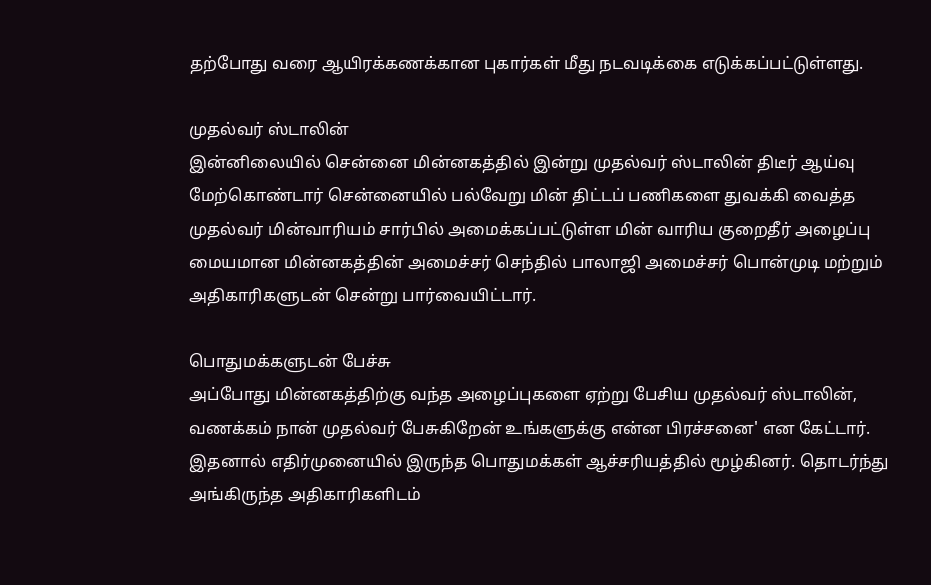தற்போது வரை ஆயிரக்கணக்கான புகார்கள் மீது நடவடிக்கை எடுக்கப்பட்டுள்ளது.

முதல்வர் ஸ்டாலின்
இன்னிலையில் சென்னை மின்னகத்தில் இன்று முதல்வர் ஸ்டாலின் திடீர் ஆய்வு மேற்கொண்டார் சென்னையில் பல்வேறு மின் திட்டப் பணிகளை துவக்கி வைத்த முதல்வர் மின்வாரியம் சார்பில் அமைக்கப்பட்டுள்ள மின் வாரிய குறைதீர் அழைப்பு மையமான மின்னகத்தின் அமைச்சர் செந்தில் பாலாஜி அமைச்சர் பொன்முடி மற்றும் அதிகாரிகளுடன் சென்று பார்வையிட்டார்.

பொதுமக்களுடன் பேச்சு
அப்போது மின்னகத்திற்கு வந்த அழைப்புகளை ஏற்று பேசிய முதல்வர் ஸ்டாலின், வணக்கம் நான் முதல்வர் பேசுகிறேன் உங்களுக்கு என்ன பிரச்சனை' என கேட்டார். இதனால் எதிர்முனையில் இருந்த பொதுமக்கள் ஆச்சரியத்தில் மூழ்கினர். தொடர்ந்து அங்கிருந்த அதிகாரிகளிடம்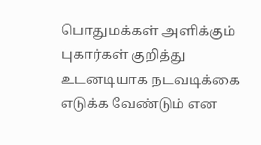பொதுமக்கள் அளிக்கும் புகார்கள் குறித்து உடனடியாக நடவடிக்கை எடுக்க வேண்டும் என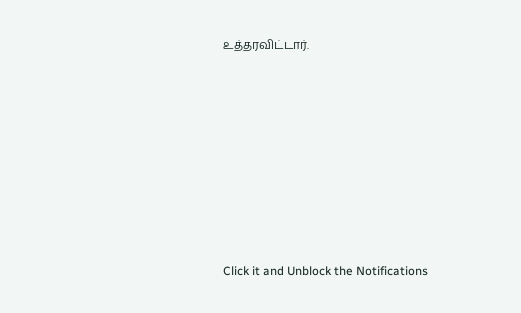உத்தரவிட்டார்.












Click it and Unblock the Notifications